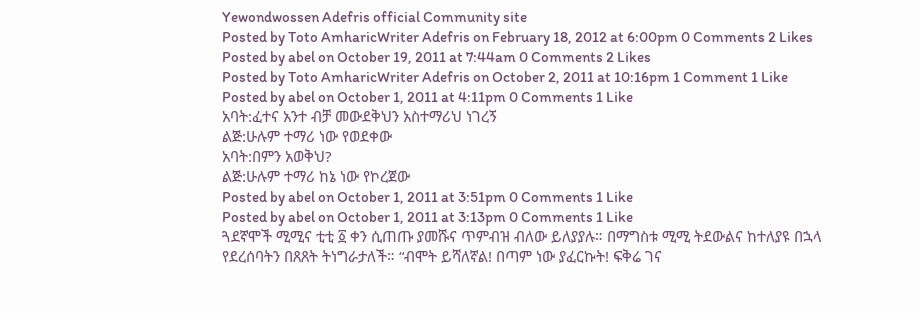Yewondwossen Adefris official Community site
Posted by Toto AmharicWriter Adefris on February 18, 2012 at 6:00pm 0 Comments 2 Likes
Posted by abel on October 19, 2011 at 7:44am 0 Comments 2 Likes
Posted by Toto AmharicWriter Adefris on October 2, 2011 at 10:16pm 1 Comment 1 Like
Posted by abel on October 1, 2011 at 4:11pm 0 Comments 1 Like
አባት:ፈተና አንተ ብቻ መውደቅህን አስተማሪህ ነገረኝ
ልጅ:ሁሉም ተማሪ ነው የወደቀው
አባት:በምን አወቅህ?
ልጅ:ሁሉም ተማሪ ከኔ ነው የኮረጀው
Posted by abel on October 1, 2011 at 3:51pm 0 Comments 1 Like
Posted by abel on October 1, 2011 at 3:13pm 0 Comments 1 Like
ጓደኛሞች ሚሚና ቲቲ ፩ ቀን ሲጠጡ ያመሹና ጥምብዝ ብለው ይለያያሉ። በማግስቱ ሚሚ ትደውልና ከተለያዩ በኋላ የደረሰባትን በጸጸት ትነግራታለች። “ብሞት ይሻለኛል! በጣም ነው ያፈርኩት! ፍቅሬ ገና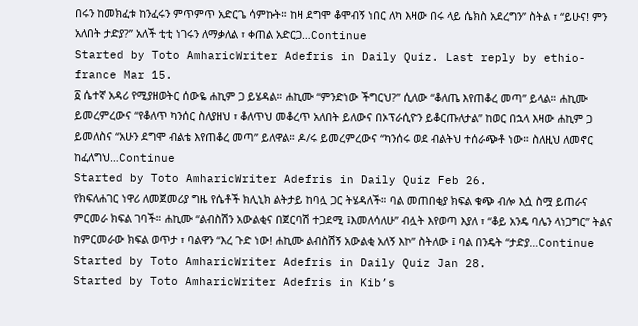በሩን ከመክፈቱ ከንፈሩን ምጥምጥ አድርጌ ሳምኩት። ከዛ ደግሞ ቆሞብኝ ነበር ለካ እዛው በሩ ላይ ሴክስ አደረግን” ስትል ፣ “ይሁና! ምን አለበት ታድያ?” አለች ቲቲ ነገሩን ለማቃለል ፣ ቀጠል አድርጋ…Continue
Started by Toto AmharicWriter Adefris in Daily Quiz. Last reply by ethio-france Mar 15.
፩ ሴተኛ አዳሪ የሚያዘወትር ሰውዬ ሐኪም ጋ ይሄዳል። ሐኪሙ “ምንድነው ችግርህ?” ሲለው “ቆለጤ እየጠቆረ መጣ” ይላል። ሐኪሙ ይመረምረውና “የቆለጥ ካንሰር ስለያዘህ ፣ ቆለጥህ መቆረጥ አለበት ይለውና በኦፕራሲዮን ይቆርጡለታል” ከወር በኋላ እዛው ሐኪም ጋ ይመለስና “አሁን ደግሞ ብልቴ እየጠቆረ መጣ” ይለዋል። ዶ/ሩ ይመረምረውና “ካንሰሩ ወደ ብልትህ ተሰራጭቶ ነው። ስለዚህ ለመኖር ከፈለግህ…Continue
Started by Toto AmharicWriter Adefris in Daily Quiz Feb 26.
የክፍለሐገር ነዋሪ ለመጀመሪያ ግዜ የሴቶች ክሊኒክ ልትታይ ከባሏ ጋር ትሄዳለች። ባል መጠበቂያ ክፍል ቁጭ ብሎ እሷ ስሟ ይጠራና ምርመራ ክፍል ገባች። ሐኪሙ “ልብስሽን አውልቂና በጀርባሽ ተጋደሚ ፤እመለሳለሁ” ብሏት እየወጣ እያለ ፣ “ቆይ አንዴ ባሌን ላነጋግር” ትልና ከምርመራው ክፍል ወጥታ ፣ ባልዋን “እረ ጉድ ነው! ሐኪሙ ልብስሽኝ አውልቂ አለኝ እኮ” ስትለው ፤ ባል በንዴት “ታድያ…Continue
Started by Toto AmharicWriter Adefris in Daily Quiz Jan 28.
Started by Toto AmharicWriter Adefris in Kib’s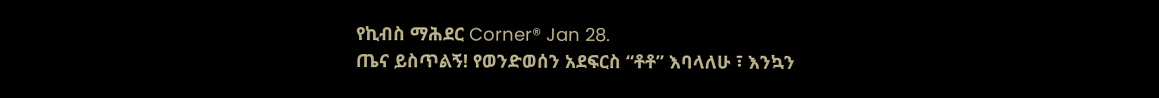የኪብስ ማሕደር Corner® Jan 28.
ጤና ይስጥልኝ! የወንድወሰን አደፍርስ “ቶቶ” እባላለሁ ፣ እንኳን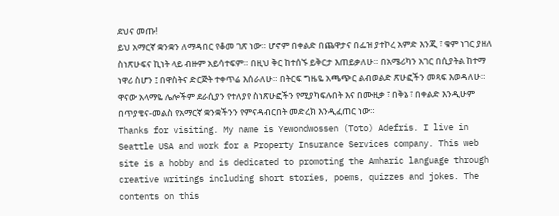ደህና መጡ!
ይህ አማርኛ ቋንቋን ለማዳበር የቆመ ገጽ ነው። ሆኖም በቀልድ በጨዋታና በፌዝ ያተኮረ አምድ እንጂ ፣ ቁም ነገር ያዘለ ስነጽሁፍና ኪነት ላይ ብዙም አይሳተፍም። በዚህ ቅር ከተሰኙ ይቅርታ እጠይቃለሁ። በአሜሪካን አገር በሲያትል ከተማ ነዋሪ ስሆን ፤ በዋስትና ድርጅት ተቀጥሬ እሰራለሁ። በትርፍ ግዜዬ አጫጭር ልብወልድ ጽሁፎችን መጻፍ እወዳለሁ። ዋናው አላማዬ ሌሎችም ደራሲያን የተለያየ ስነጽሁፎችን የሚያካፍሉበት እና በሙዚቃ ፣ በቅኔ ፣ በቀልድ እንዲሁም በጥያቄና-መልስ የአማርኛ ቋንቋችንን የምናዳብርበት መድረክ እንዲፈጠር ነው።
Thanks for visiting. My name is Yewondwossen (Toto) Adefris. I live in Seattle USA and work for a Property Insurance Services company. This web site is a hobby and is dedicated to promoting the Amharic language through creative writings including short stories, poems, quizzes and jokes. The contents on this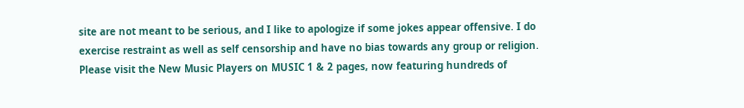site are not meant to be serious, and I like to apologize if some jokes appear offensive. I do exercise restraint as well as self censorship and have no bias towards any group or religion.
Please visit the New Music Players on MUSIC 1 & 2 pages, now featuring hundreds of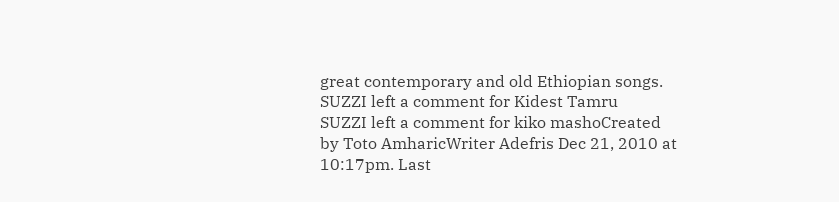great contemporary and old Ethiopian songs.
SUZZI left a comment for Kidest Tamru
SUZZI left a comment for kiko mashoCreated by Toto AmharicWriter Adefris Dec 21, 2010 at 10:17pm. Last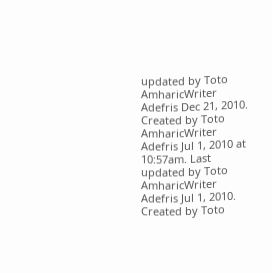updated by Toto AmharicWriter Adefris Dec 21, 2010.
Created by Toto AmharicWriter Adefris Jul 1, 2010 at 10:57am. Last updated by Toto AmharicWriter Adefris Jul 1, 2010.
Created by Toto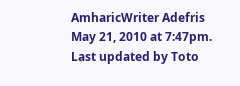AmharicWriter Adefris May 21, 2010 at 7:47pm. Last updated by Toto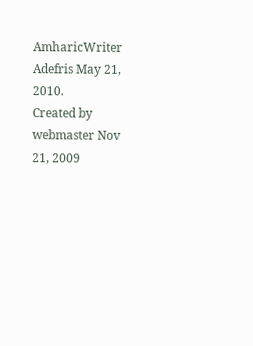AmharicWriter Adefris May 21, 2010.
Created by webmaster Nov 21, 2009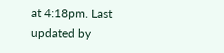at 4:18pm. Last updated by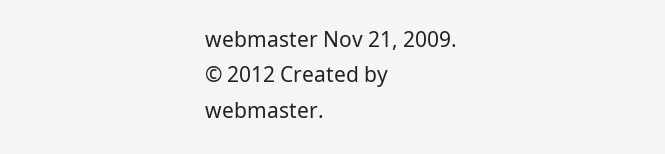webmaster Nov 21, 2009.
© 2012 Created by webmaster.